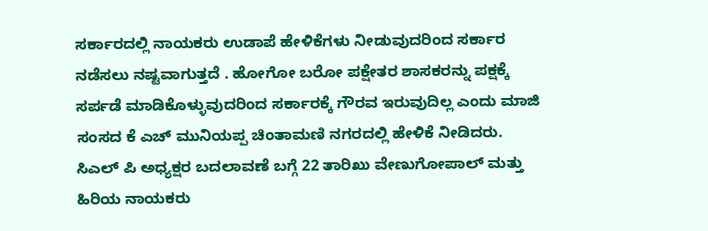ಸರ್ಕಾರದಲ್ಲಿ ನಾಯಕರು ಉಡಾಪೆ ಹೇಳಿಕೆಗಳು ನೀಡುವುದರಿಂದ ಸರ್ಕಾರ ನಡೆಸಲು ನಷ್ಟವಾಗುತ್ತದೆ . ಹೋಗೋ ಬರೋ ಪಕ್ಷೇತರ ಶಾಸಕರನ್ನು ಪಕ್ಷಕ್ಕೆ ಸರ್ಪಡೆ ಮಾಡಿಕೊಳ್ಳುವುದರಿಂದ ಸರ್ಕಾರಕ್ಕೆ ಗೌರವ ಇರುವುದಿಲ್ಲ ಎಂದು ಮಾಜಿ ಸಂಸದ ಕೆ ಎಚ್ ಮುನಿಯಪ್ಪ ಚಿಂತಾಮಣಿ ನಗರದಲ್ಲಿ ಹೇಳಿಕೆ ನೀಡಿದರು. ಸಿಎಲ್ ಪಿ ಅಧ್ಯಕ್ಷರ ಬದಲಾವಣೆ ಬಗ್ಗೆ 22 ತಾರಿಖು ವೇಣುಗೋಪಾಲ್ ಮತ್ತು ಹಿರಿಯ ನಾಯಕರು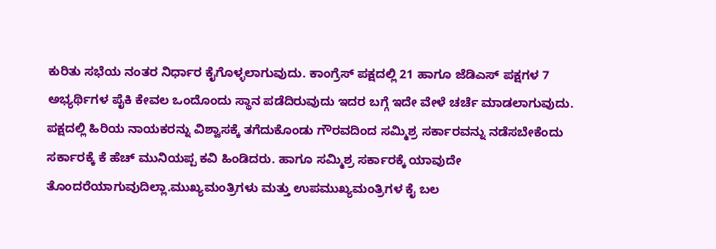ಕುರಿತು ಸಭೆಯ ನಂತರ ನಿರ್ಧಾರ ಕೈಗೊಳ್ಳಲಾಗುವುದು. ಕಾಂಗ್ರೆಸ್ ಪಕ್ಷದಲ್ಲಿ 21 ಹಾಗೂ ಜೆಡಿಎಸ್ ಪಕ್ಷಗಳ 7 ಅಭ್ಯರ್ಥಿಗಳ ಪೈಕಿ ಕೇವಲ ಒಂದೊಂದು ಸ್ಥಾನ ಪಡೆದಿರುವುದು ಇದರ ಬಗ್ಗೆ ಇದೇ ವೇಳೆ ಚರ್ಚೆ ಮಾಡಲಾಗುವುದು. ಪಕ್ಷದಲ್ಲಿ ಹಿರಿಯ ನಾಯಕರನ್ನು ವಿಶ್ವಾಸಕ್ಕೆ ತಗೆದುಕೊಂಡು ಗೌರವದಿಂದ ಸಮ್ಮಿಶ್ರ ಸರ್ಕಾರವನ್ನು ನಡೆಸಬೇಕೆಂದು ಸರ್ಕಾರಕ್ಕೆ ಕೆ ಹೆಚ್ ಮುನಿಯಪ್ಪ ಕವಿ ಹಿಂಡಿದರು. ಹಾಗೂ ಸಮ್ಮಿಶ್ರ ಸರ್ಕಾರಕ್ಕೆ ಯಾವುದೇ ತೊಂದರೆಯಾಗುವುದಿಲ್ಲಾ.ಮುಖ್ಯಮಂತ್ರಿಗಳು ಮತ್ತು ಉಪಮುಖ್ಯಮಂತ್ರಿಗಳ ಕೈ ಬಲ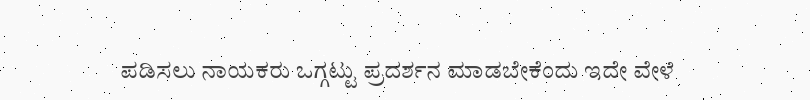ಪಡಿಸಲು ನಾಯಕರು ಒಗ್ಗಟ್ಟು ಪ್ರದರ್ಶನ ಮಾಡಬೇಕೆಂದು ಇದೇ ವೇಳೆ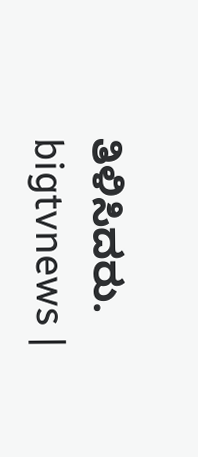ತಿಳಿಸಿದರು.
bigtvnews |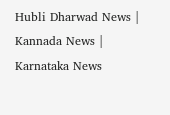Hubli Dharwad News | Kannada News | Karnataka News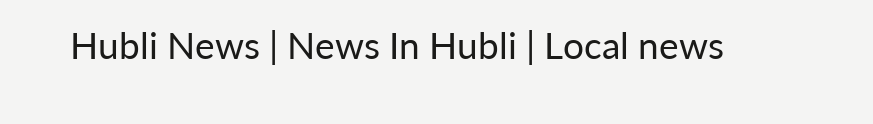Hubli News | News In Hubli | Local news